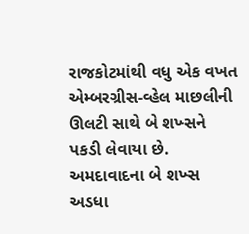રાજકોટમાંથી વધુ એક વખત એમ્બરગ્રીસ-વ્હેલ માછલીની ઊલટી સાથે બે શખ્સને પકડી લેવાયા છે. અમદાવાદના બે શખ્સ અડધા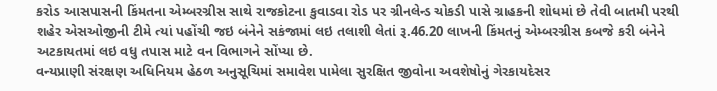કરોડ આસપાસની કિંમતના એમ્બરગ્રીસ સાથે રાજકોટના કુવાડવા રોડ પર ગ્રીનલેન્ડ ચોકડી પાસે ગ્રાહકની શોધમાં છે તેવી બાતમી પરથી શહેર એસઓજીની ટીમે ત્યાં પહોંચી જઇ બંનેને સકંજામાં લઇ તલાશી લેતાં રૂ.46.20 લાખની કિંમતનું એમ્બરગ્રીસ કબજે કરી બંનેને અટકાયતમાં લઇ વધુ તપાસ માટે વન વિભાગને સોંપ્યા છે.
વન્યપ્રાણી સંરક્ષણ અધિનિયમ હેઠળ અનુસૂચિમાં સમાવેશ પામેલા સુરક્ષિત જીવોના અવશેષોનું ગેરકાયદેસર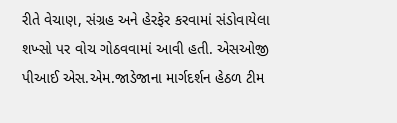રીતે વેચાણ, સંગ્રહ અને હેરફેર કરવામાં સંડોવાયેલા શખ્સો પર વોચ ગોઠવવામાં આવી હતી. એસઓજી પીઆઈ એસ.એમ.જાડેજાના માર્ગદર્શન હેઠળ ટીમ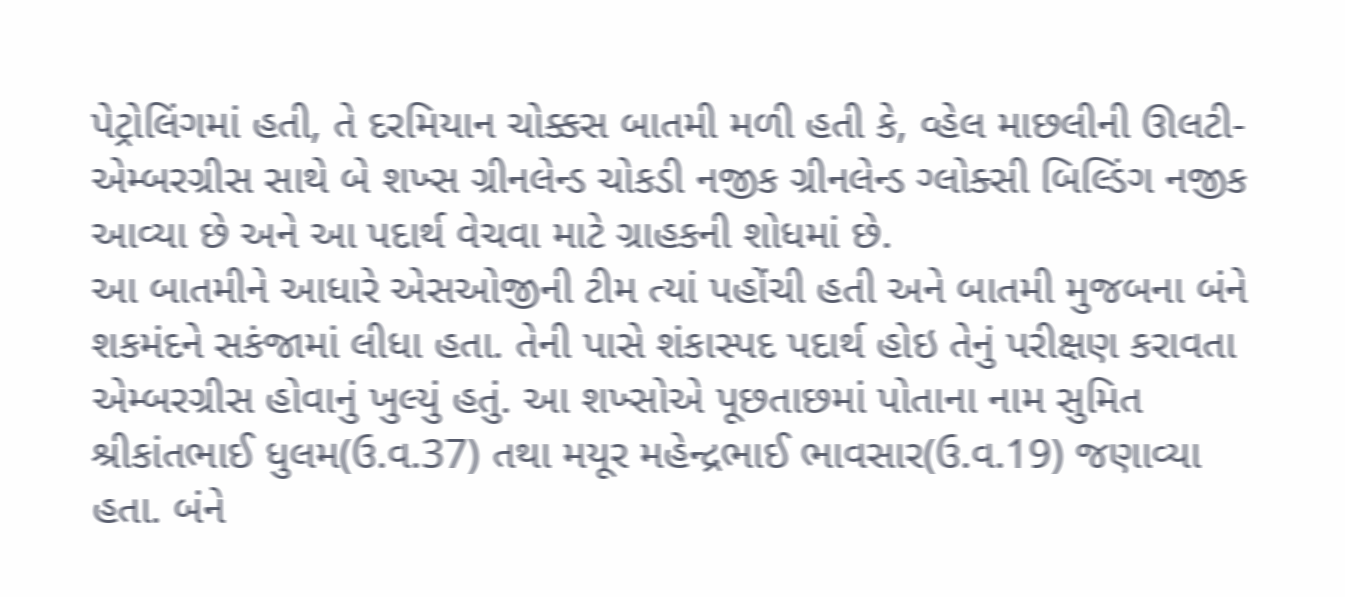પેટ્રોલિંગમાં હતી, તે દરમિયાન ચોક્કસ બાતમી મળી હતી કે, વ્હેલ માછલીની ઊલટી-એમ્બરગ્રીસ સાથે બે શખ્સ ગ્રીનલેન્ડ ચોકડી નજીક ગ્રીનલેન્ડ ગ્લોક્સી બિલ્ડિંગ નજીક આવ્યા છે અને આ પદાર્થ વેચવા માટે ગ્રાહકની શોધમાં છે.
આ બાતમીને આધારે એસઓજીની ટીમ ત્યાં પહોંચી હતી અને બાતમી મુજબના બંને શકમંદને સકંજામાં લીધા હતા. તેની પાસે શંકાસ્પદ પદાર્થ હોઇ તેનું પરીક્ષણ કરાવતા એમ્બરગ્રીસ હોવાનું ખુલ્યું હતું. આ શખ્સોએ પૂછતાછમાં પોતાના નામ સુમિત શ્રીકાંતભાઈ ધુલમ(ઉ.વ.37) તથા મયૂર મહેન્દ્રભાઈ ભાવસાર(ઉ.વ.19) જણાવ્યા હતા. બંને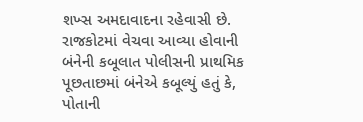શખ્સ અમદાવાદના રહેવાસી છે.
રાજકોટમાં વેચવા આવ્યા હોવાની બંનેની કબૂલાત પોલીસની પ્રાથમિક પૂછતાછમાં બંનેએ કબૂલ્યું હતું કે, પોતાની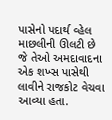પાસેનો પદાર્થ વ્હેલ માછલીની ઊલટી છે જે તેઓ અમદાવાદના એક શખ્સ પાસેથી લાવીને રાજકોટ વેચવા આવ્યા હતા.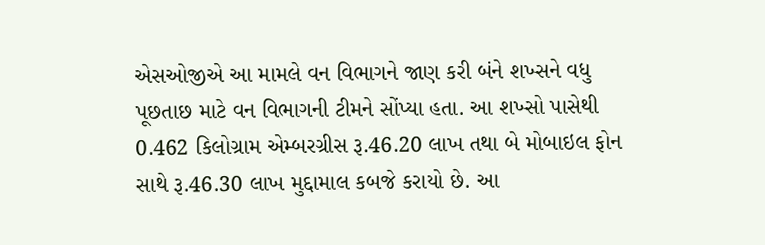એસઓજીએ આ મામલે વન વિભાગને જાણ કરી બંને શખ્સને વધુ પૂછતાછ માટે વન વિભાગની ટીમને સોંપ્યા હતા. આ શખ્સો પાસેથી 0.462 કિલોગ્રામ એમ્બરગ્રીસ રૂ.46.20 લાખ તથા બે મોબાઇલ ફોન સાથે રૂ.46.30 લાખ મુદ્દામાલ કબજે કરાયો છે. આ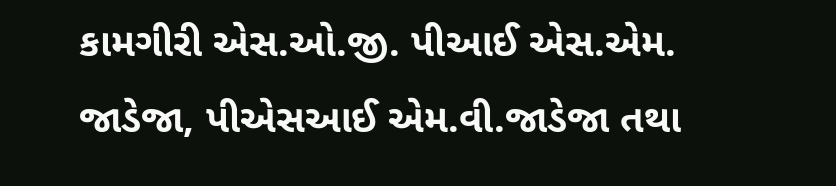કામગીરી એસ.ઓ.જી. પીઆઈ એસ.એમ. જાડેજા, પીએસઆઈ એમ.વી.જાડેજા તથા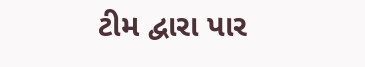ટીમ દ્વારા પાર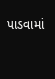પાડવામાં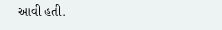આવી હતી.